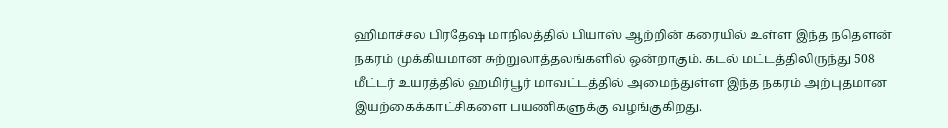ஹிமாச்சல பிரதேஷ மாநிலத்தில் பியாஸ் ஆற்றின் கரையில் உள்ள இந்த நதௌன் நகரம் முக்கியமான சுற்றுலாத்தலங்களில் ஒன்றாகும். கடல் மட்டத்திலிருந்து 508 மீட்டர் உயரத்தில் ஹமிர்பூர் மாவட்டத்தில் அமைந்துள்ள இந்த நகரம் அற்புதமான இயற்கைக்காட்சிகளை பயணிகளுக்கு வழங்குகிறது.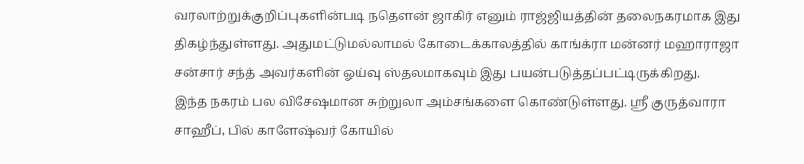வரலாற்றுக்குறிப்புகளின்படி நதௌன் ஜாகிர் எனும் ராஜ்ஜியத்தின் தலைநகரமாக இது திகழ்ந்துள்ளது. அதுமட்டுமல்லாமல் கோடைக்காலத்தில் காங்க்ரா மன்னர் மஹாராஜா சன்சார் சந்த் அவர்களின் ஓய்வு ஸ்தலமாகவும் இது பயன்படுத்தப்பட்டிருக்கிறது.
இந்த நகரம் பல விசேஷமான சுற்றுலா அம்சங்களை கொண்டுள்ளது. ஸ்ரீ குருத்வாரா சாஹீப், பில் காளேஷ்வர் கோயில்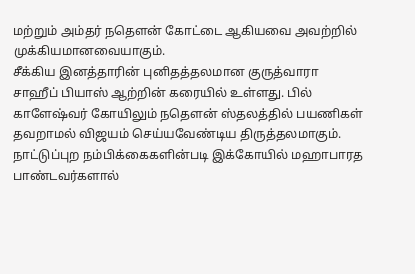மற்றும் அம்தர் நதௌன் கோட்டை ஆகியவை அவற்றில் முக்கியமானவையாகும்.
சீக்கிய இனத்தாரின் புனிதத்தலமான குருத்வாரா சாஹீப் பியாஸ் ஆற்றின் கரையில் உள்ளது. பில் காளேஷ்வர் கோயிலும் நதௌன் ஸ்தலத்தில் பயணிகள் தவறாமல் விஜயம் செய்யவேண்டிய திருத்தலமாகும். நாட்டுப்புற நம்பிக்கைகளின்படி இக்கோயில் மஹாபாரத பாண்டவர்களால்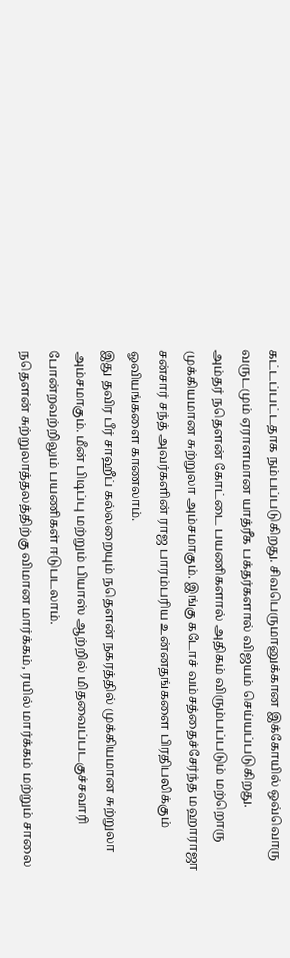கட்டப்பட்டதாக நம்பப்படுகிறது. சிவபெருமானுக்கான இக்கோயில் ஒவ்வொரு வருடமும் ஏராளமான யாத்ரீக பக்தர்களால் விஜயம் செய்யப்படுகிறது.
அம்தர் நதௌன் கோட்டை பயணிகளால் அதிகம் விரும்பப்படும் மற்றொரு முக்கியமான சுற்றுலா அம்சமாகும். இங்கு கடோச் வம்சத்தைச்சேர்ந்த மஹாராஜா சன்சார் சந்த் அவர்களின் ராஜ பாரம்பரிய உன்னதங்களை பிரதிபலிக்கும் ஓவியங்களை காணலாம்.
இது தவிர பீர் சாஹீப் கல்லறையும் நதௌன் நகரத்தில் முக்கியமான சுற்றுலா அம்சமாகும். மீன் பிடிப்பு மற்றும் பியாஸ் ஆற்றில் மிதவைப்படகுச்சவாரி போன்றவற்றிலும் பயணிகள் ஈடுபடலாம்.
நதௌன் சுற்றுலாத்தலத்திற்கு விமான மார்க்கம், ரயில் மார்க்கம் மற்றும் சாலை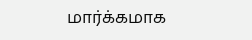மார்க்கமாக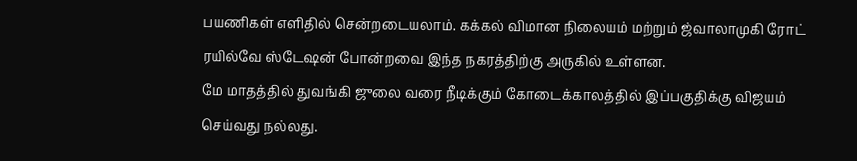பயணிகள் எளிதில் சென்றடையலாம். கக்கல் விமான நிலையம் மற்றும் ஜ்வாலாமுகி ரோட் ரயில்வே ஸ்டேஷன் போன்றவை இந்த நகரத்திற்கு அருகில் உள்ளன.
மே மாதத்தில் துவங்கி ஜுலை வரை நீடிக்கும் கோடைக்காலத்தில் இப்பகுதிக்கு விஜயம் செய்வது நல்லது.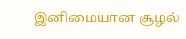இனிமையான சூழல்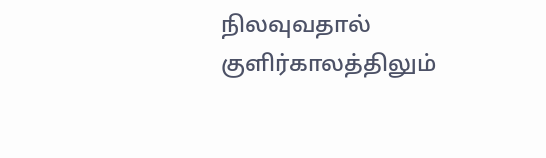நிலவுவதால் குளிர்காலத்திலும்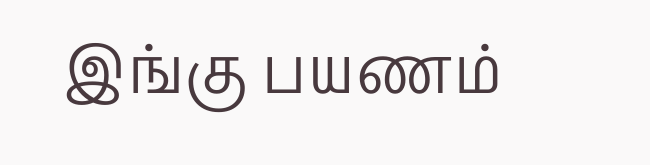இங்கு பயணம்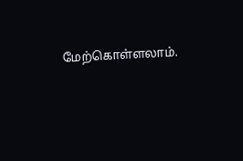மேற்கொள்ளலாம்.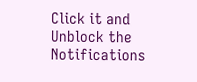Click it and Unblock the Notifications